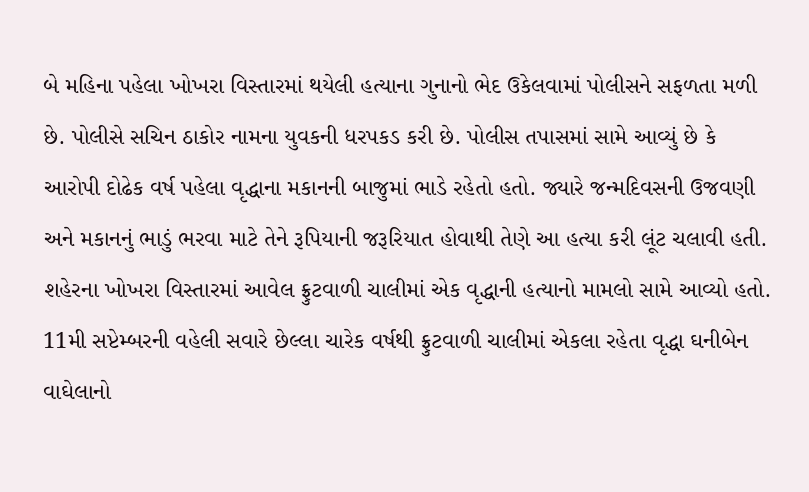બે મહિના પહેલા ખોખરા વિસ્તારમાં થયેલી હત્યાના ગુનાનો ભેદ ઉકેલવામાં પોલીસને સફળતા મળી છે. પોલીસે સચિન ઠાકોર નામના યુવકની ધરપકડ કરી છે. પોલીસ તપાસમાં સામે આવ્યું છે કે આરોપી દોઢેક વર્ષ પહેલા વૃદ્ધાના મકાનની બાજુમાં ભાડે રહેતો હતો. જ્યારે જન્મદિવસની ઉજવણી અને મકાનનું ભાડું ભરવા માટે તેને રૂપિયાની જરૂરિયાત હોવાથી તેણે આ હત્યા કરી લૂંટ ચલાવી હતી.
શહેરના ખોખરા વિસ્તારમાં આવેલ ફ્રુટવાળી ચાલીમાં એક વૃદ્ધાની હત્યાનો મામલો સામે આવ્યો હતો. 11મી સપ્ટેમ્બરની વહેલી સવારે છેલ્લા ચારેક વર્ષથી ફ્રુટવાળી ચાલીમાં એકલા રહેતા વૃદ્ધા ઘનીબેન વાઘેલાનો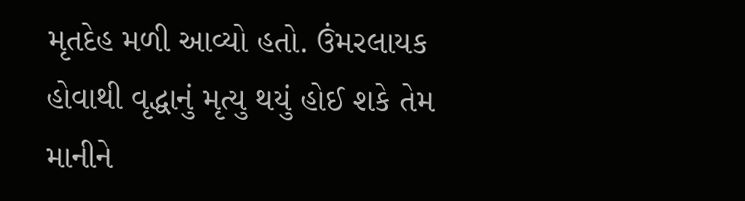મૃતદેહ મળી આવ્યો હતો. ઉંમરલાયક હોવાથી વૃદ્ધાનું મૃત્યુ થયું હોઈ શકે તેમ માનીને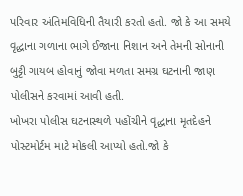પરિવાર અંતિમવિધિની તૈયારી કરતો હતો. જો કે આ સમયે વૃદ્ધાના ગળાના ભાગે ઈજાના નિશાન અને તેમની સોનાની બુટ્ટી ગાયબ હોવાનું જોવા મળતા સમગ્ર ઘટનાની જાણ પોલીસને કરવામાં આવી હતી.
ખોખરા પોલીસ ઘટનાસ્થળે પહોંચીને વૃદ્ધાના મૃતદેહને પોસ્ટમોર્ટમ માટે મોકલી આપ્યો હતો.જો કે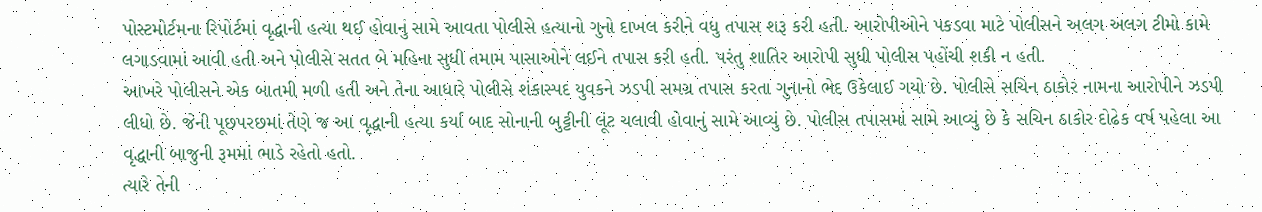પોસ્ટમોર્ટમના રિપોર્ટમાં વૃદ્ધાની હત્યા થઈ હોવાનું સામે આવતા પોલીસે હત્યાનો ગુનો દાખલ કરીને વધુ તપાસ શરૂ કરી હતી. આરોપીઓને પકડવા માટે પોલીસને અલગ અલગ ટીમો કામે લગાડવામાં આવી હતી અને પોલીસે સતત બે મહિના સુધી તમામ પાસાઓને લઈને તપાસ કરી હતી. પરંતુ શાતિર આરોપી સુધી પોલીસ પહોંચી શકી ન હતી.
આખરે પોલીસને એક બાતમી મળી હતી અને તેના આધારે પોલીસે શંકાસ્પદ યુવકને ઝડપી સમગ્ર તપાસ કરતા ગુનાનો ભેદ ઉકેલાઈ ગયો છે. પોલીસે સચિન ઠાકોર નામના આરોપીને ઝડપી લીધો છે. જેની પૂછપરછમાં તેણે જ આ વૃદ્ધાની હત્યા કર્યા બાદ સોનાની બુટ્ટીની લૂંટ ચલાવી હોવાનું સામે આવ્યું છે. પોલીસ તપાસમાં સામે આવ્યું છે કે સચિન ઠાકોર દોઢેક વર્ષ પહેલા આ વૃદ્ધાની બાજુની રૂમમાં ભાડે રહેતો હતો.
ત્યારે તેની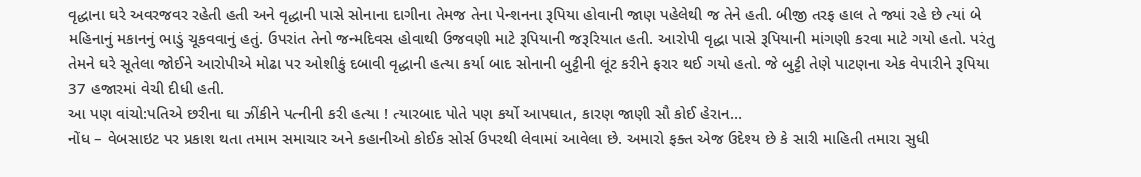વૃદ્ધાના ઘરે અવરજવર રહેતી હતી અને વૃદ્ધાની પાસે સોનાના દાગીના તેમજ તેના પેન્શનના રૂપિયા હોવાની જાણ પહેલેથી જ તેને હતી. બીજી તરફ હાલ તે જ્યાં રહે છે ત્યાં બે મહિનાનું મકાનનું ભાડું ચૂકવવાનું હતું. ઉપરાંત તેનો જન્મદિવસ હોવાથી ઉજવણી માટે રૂપિયાની જરૂરિયાત હતી. આરોપી વૃદ્ધા પાસે રૂપિયાની માંગણી કરવા માટે ગયો હતો. પરંતુ તેમને ઘરે સૂતેલા જોઈને આરોપીએ મોઢા પર ઓશીકું દબાવી વૃદ્ધાની હત્યા કર્યા બાદ સોનાની બુટ્ટીની લૂંટ કરીને ફરાર થઈ ગયો હતો. જે બુટ્ટી તેણે પાટણના એક વેપારીને રૂપિયા 37 હજારમાં વેચી દીધી હતી.
આ પણ વાંચો:પતિએ છરીના ઘા ઝીંકીને પત્નીની કરી હત્યા ! ત્યારબાદ પોતે પણ કર્યો આપઘાત, કારણ જાણી સૌ કોઈ હેરાન…
નોંધ – વેબસાઇટ પર પ્રકાશ થતા તમામ સમાચાર અને કહાનીઓ કોઈક સોર્સ ઉપરથી લેવામાં આવેલા છે. અમારો ફક્ત એજ ઉદેશ્ય છે કે સારી માહિતી તમારા સુધી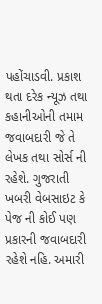પહોંચાડવી. પ્રકાશ થતા દરેક ન્યૂઝ તથા કહાનીઓની તમામ જવાબદારી જે તે લેખક તથા સોર્સ ની રહેશે. ગુજરાતી ખબરી વેબસાઇટ કે પેજ ની કોઈ પણ પ્રકારની જવાબદારી રહેશે નહિ. અમારી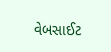વેબસાઈટ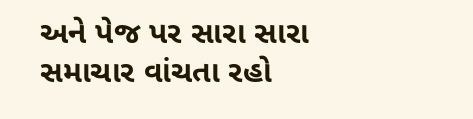અને પેજ પર સારા સારા સમાચાર વાંચતા રહો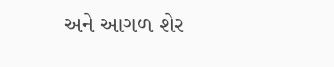અને આગળ શેર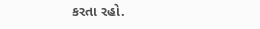કરતા રહો.